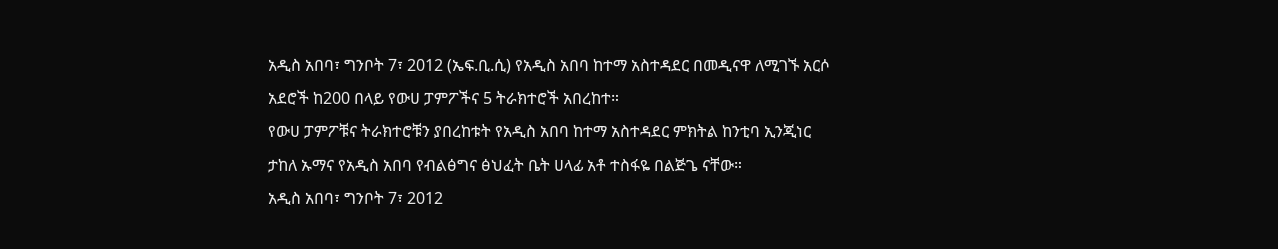አዲስ አበባ፣ ግንቦት 7፣ 2012 (ኤፍ.ቢ.ሲ) የአዲስ አበባ ከተማ አስተዳደር በመዲናዋ ለሚገኙ አርሶ አደሮች ከ200 በላይ የውሀ ፓምፖችና 5 ትራክተሮች አበረከተ።
የውሀ ፓምፖቹና ትራክተሮቹን ያበረከቱት የአዲስ አበባ ከተማ አስተዳደር ምክትል ከንቲባ ኢንጂነር ታከለ ኡማና የአዲስ አበባ የብልፅግና ፅህፈት ቤት ሀላፊ አቶ ተስፋዬ በልጅጌ ናቸው።
አዲስ አበባ፣ ግንቦት 7፣ 2012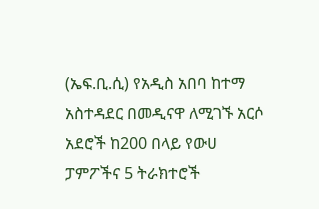(ኤፍ.ቢ.ሲ) የአዲስ አበባ ከተማ አስተዳደር በመዲናዋ ለሚገኙ አርሶ አደሮች ከ200 በላይ የውሀ ፓምፖችና 5 ትራክተሮች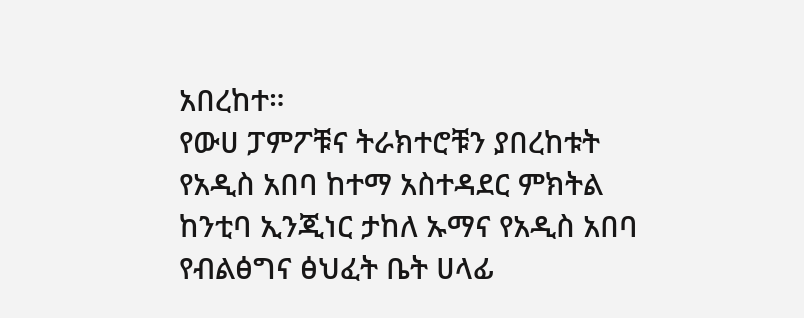አበረከተ።
የውሀ ፓምፖቹና ትራክተሮቹን ያበረከቱት የአዲስ አበባ ከተማ አስተዳደር ምክትል ከንቲባ ኢንጂነር ታከለ ኡማና የአዲስ አበባ የብልፅግና ፅህፈት ቤት ሀላፊ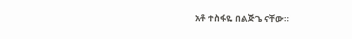አቶ ተስፋዬ በልጅጌ ናቸው።